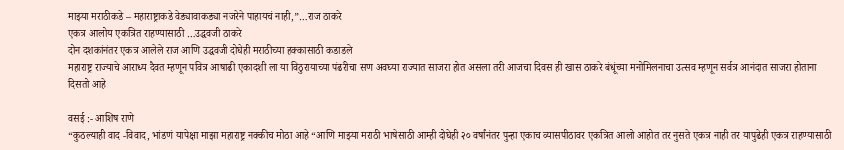माझ्या मराठीकडे – महाराष्ट्राकडे वेड्यावाकड्या नजरेने पाहायचं नाही,”…राज ठाकरे
एकत्र आलोय एकत्रित राहण्यासाठी …उद्धवजी ठाकरे
दोन दशकांनंतर एकत्र आलेले राज आणि उद्धवजी दोघेही मराठीच्या हक्कासाठी कडाडले
महाराष्ट्र राज्याचे आराध्य दैवत म्हणून पवित्र आषाढी एकादशी ला या विठुरायाच्या पंढरीचा सण अवघ्या राज्यात साजरा होत असला तरी आजचा दिवस ही खास ठाकरे बंधूंच्या मनोमिलनाचा उत्सव म्हणून सर्वत्र आनंदात साजरा होताना दिसतो आहे

वसई :- आशिष राणे
“कुठल्याही वाद -विवाद, भांडणं यापेक्षा माझा महाराष्ट्र नक्कीच मोठा आहे “आणि माझ्या मराठी भाषेसाठी आम्ही दोघेही २० वर्षांनंतर पुन्हा एकाच व्यासपीठावर एकत्रित आलो आहोत तर नुसते एकत्र नाही तर यापुढेही एकत्र राहण्यासाठी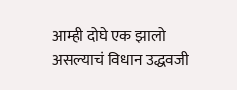आम्ही दोघे एक झालो असल्याचं विधान उद्धवजी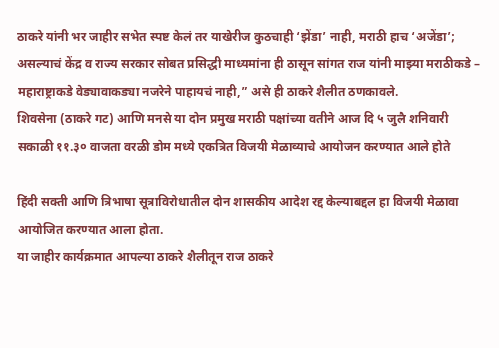ठाकरे यांनी भर जाहीर सभेत स्पष्ट केलं तर याखेरीज कुठचाही ‘झेंडा’ नाही, मराठी हाच ‘अजेंडा’; असल्याचं केंद्र व राज्य सरकार सोबत प्रसिद्धी माध्यमांना ही ठासून सांगत राज यांनी माझ्या मराठीकडे – महाराष्ट्राकडे वेड्यावाकड्या नजरेने पाहायचं नाही,” असे ही ठाकरे शैलीत ठणकावले.
शिवसेना (ठाकरे गट) आणि मनसे या दोन प्रमुख मराठी पक्षांच्या वतीने आज दि ५ जुलै शनिवारी सकाळी ११.३० वाजता वरळी डोम मध्ये एकत्रित विजयी मेळाव्याचे आयोजन करण्यात आले होते

हिंदी सक्ती आणि त्रिभाषा सूत्राविरोधातील दोन शासकीय आदेश रद्द केल्याबद्दल हा विजयी मेळावा आयोजित करण्यात आला होता.
या जाहीर कार्यक्रमात आपल्या ठाकरे शैलीतून राज ठाकरे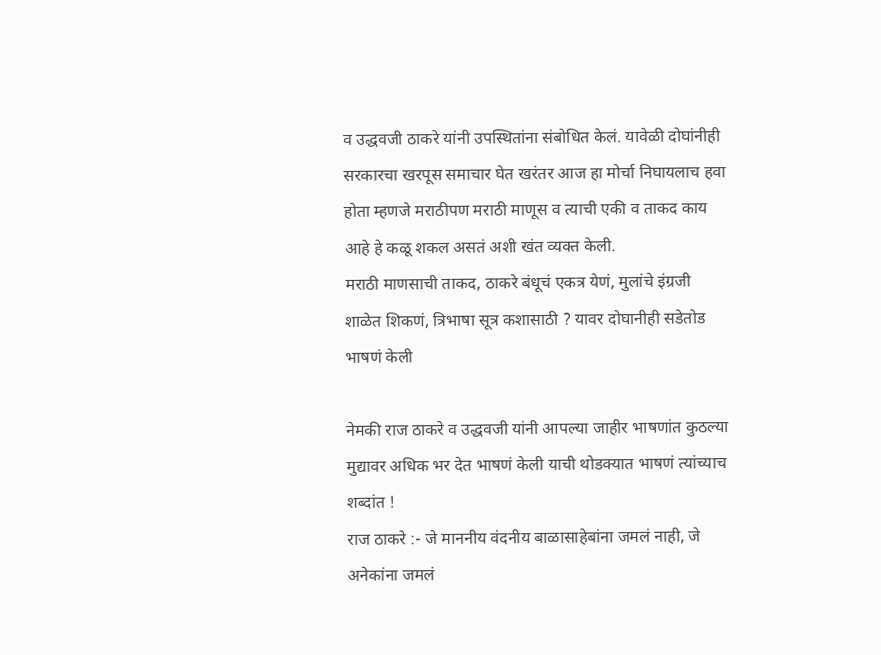व उद्धवजी ठाकरे यांनी उपस्थितांना संबोधित केलं. यावेळी दोघांनीही सरकारचा खरपूस समाचार घेत खरंतर आज हा मोर्चा निघायलाच हवा होता म्हणजे मराठीपण मराठी माणूस व त्याची एकी व ताकद काय आहे हे कळू शकल असतं अशी खंत व्यक्त केली.
मराठी माणसाची ताकद, ठाकरे बंधूचं एकत्र येणं, मुलांचे इंग्रजी शाळेत शिकणं, त्रिभाषा सूत्र कशासाठी ? यावर दोघानीही सडेतोड भाषणं केली

नेमकी राज ठाकरे व उद्धवजी यांनी आपल्या जाहीर भाषणांत कुठल्या मुद्यावर अधिक भर देत भाषणं केली याची थोडक्यात भाषणं त्यांच्याच शब्दांत !
राज ठाकरे :- जे माननीय वंदनीय बाळासाहेबांना जमलं नाही, जे अनेकांना जमलं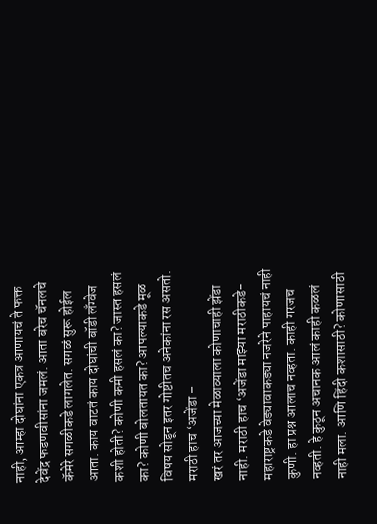नाही, आम्हा दोघांना एकत्र आणायचं ते फक्त देवेंद्र फडणवीसांना जमलं. आता बरेच चॅनलचे कॅमेरे सगळीकडे लागलेत. सगळं सुरू होईल आता. काय वाटतं काय दोघांची बॉडी लँग्वेज कशी होती? कोणी कमी हसलं का? जास्त हसलं का? कोणी बोलतायत का? आपल्याकडे मूळ विषय सोडून इतर गोष्टीतच अनेकांना रस असतो.
मराठी हाच ‘अजेंडा –
खरं तर आजच्या मेळाव्याला कोणाचाही झेंडा नाही. मराठी हाच ‘अजेंडा माझ्या मराठीकडे-महाराष्ट्रकडे वेड्यावाकड्या नजरेने पाहायचं नाही कुणी. हा प्रश्न आलाच नव्हता. काही गरजच नव्हती. हे कुठून अचानक आलं काही कळलं नाही मला. आणि हिंदी कशासाठी? कोणासाठी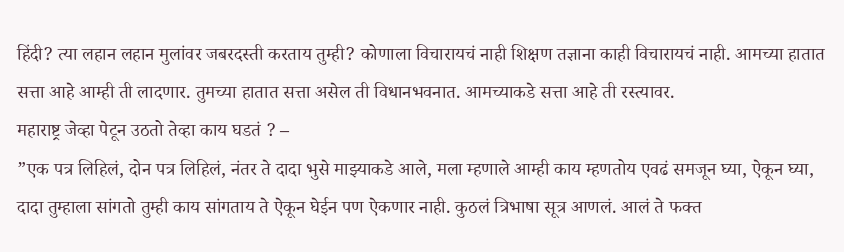हिंदी? त्या लहान लहान मुलांवर जबरदस्ती करताय तुम्ही? कोणाला विचारायचं नाही शिक्षण तज्ञाना काही विचारायचं नाही. आमच्या हातात सत्ता आहे आम्ही ती लादणार. तुमच्या हातात सत्ता असेल ती विधानभवनात. आमच्याकडे सत्ता आहे ती रस्त्यावर.
महाराष्ट्र जेव्हा पेटून उठतो तेव्हा काय घडतं ? –
”एक पत्र लिहिलं, दोन पत्र लिहिलं, नंतर ते दादा भुसे माझ्याकडे आले, मला म्हणाले आम्ही काय म्हणतोय एवढं समजून घ्या, ऐकून घ्या, दादा तुम्हाला सांगतो तुम्ही काय सांगताय ते ऐकून घेईन पण ऐकणार नाही. कुठलं त्रिभाषा सूत्र आणलं. आलं ते फक्त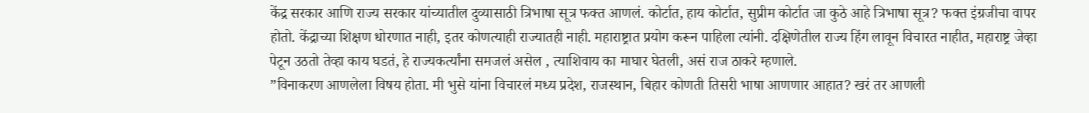केंद्र सरकार आणि राज्य सरकार यांच्यातील दुव्यासाठी त्रिभाषा सूत्र फक्त आणलं. कोर्टात, हाय कोर्टात, सुप्रीम कोर्टात जा कुठे आहे त्रिभाषा सूत्र? फक्त इंग्रजीचा वापर होतो. केंद्राच्या शिक्षण धोरणात नाही, इतर कोणत्याही राज्यातही नाही. महाराष्ट्रात प्रयोग करून पाहिला त्यांनी. दक्षिणेतील राज्य हिंग लावून विचारत नाहीत, महाराष्ट्र जेव्हा पेटून उठतो तेव्हा काय घडतं, हे राज्यकर्त्यांना समजलं असेल , त्याशिवाय का माघार घेतली, असं राज ठाकरे म्हणाले.
”विनाकरण आणलेला विषय होता. मी भुसे यांना विचारलं मध्य प्रदेश, राजस्थान, बिहार कोणती तिसरी भाषा आणणार आहात? खरं तर आणली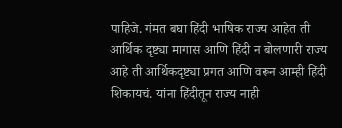पाहिजे. गंमत बघा हिंदी भाषिक राज्य आहेत ती आर्थिक दृष्ट्या मागास आणि हिंदी न बोलणारी राज्य आहे ती आर्थिकदृष्ट्या प्रगत आणि वरून आम्ही हिंदी शिकायचं. यांना हिंदीतून राज्य नाही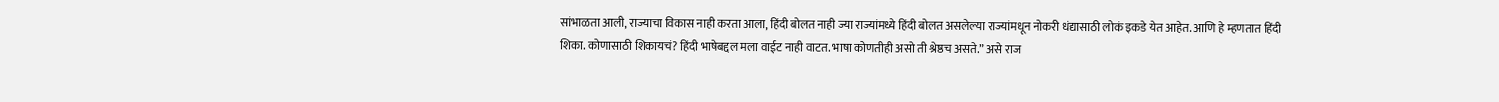सांभाळता आली, राज्याचा विकास नाही करता आला, हिंदी बोलत नाही ज्या राज्यांमध्ये हिंदी बोलत असलेल्या राज्यांमधून नोकरी धंद्यासाठी लोकं इकडे येत आहेत. आणि हे म्हणतात हिंदी शिका. कोणासाठी शिकायचं? हिंदी भाषेबद्दल मला वाईट नाही वाटत. भाषा कोणतीही असो ती श्रेष्ठच असते.” असे राज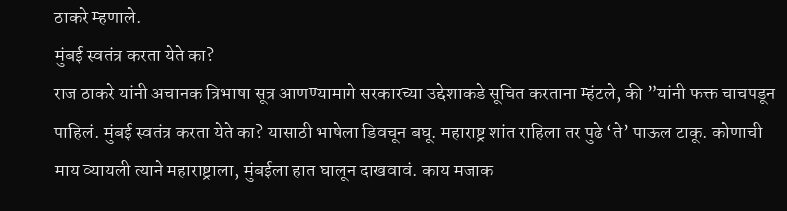ठाकरे म्हणाले.
मुंबई स्वतंत्र करता येते का?
राज ठाकरे यांनी अचानक त्रिभाषा सूत्र आणण्यामागे सरकारच्या उद्देशाकडे सूचित करताना म्हंटले, की ”यांनी फक्त चाचपडून पाहिलं. मुंबई स्वतंत्र करता येते का? यासाठी भाषेला डिवचून बघू. महाराष्ट्र शांत राहिला तर पुढे ‘ते’ पाऊल टाकू. कोणाची माय व्यायली त्याने महाराष्ट्राला, मुंबईला हात घालून दाखवावं. काय मजाक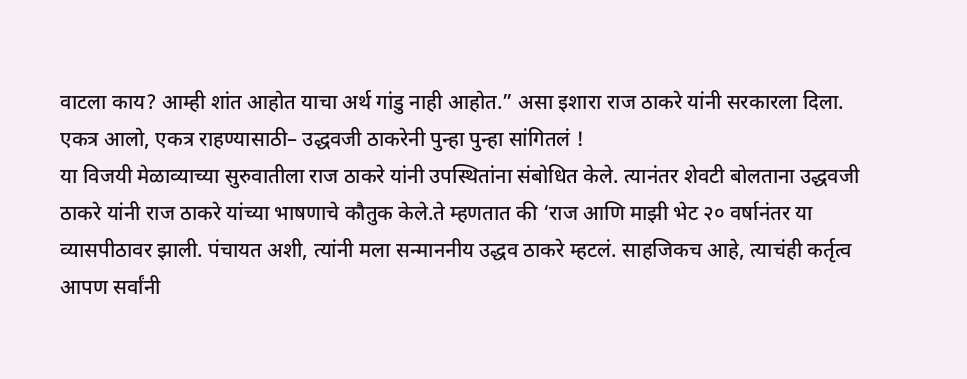वाटला काय? आम्ही शांत आहोत याचा अर्थ गांडु नाही आहोत.” असा इशारा राज ठाकरे यांनी सरकारला दिला.
एकत्र आलो, एकत्र राहण्यासाठी– उद्धवजी ठाकरेनी पुन्हा पुन्हा सांगितलं !
या विजयी मेळाव्याच्या सुरुवातीला राज ठाकरे यांनी उपस्थितांना संबोधित केले. त्यानंतर शेवटी बोलताना उद्धवजी ठाकरे यांनी राज ठाकरे यांच्या भाषणाचे कौतुक केले.ते म्हणतात की ‘राज आणि माझी भेट २० वर्षानंतर या व्यासपीठावर झाली. पंचायत अशी, त्यांनी मला सन्माननीय उद्धव ठाकरे म्हटलं. साहजिकच आहे, त्याचंही कर्तृत्व आपण सर्वांनी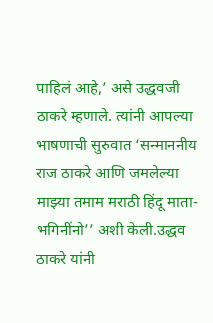पाहिलं आहे,’ असे उद्धवजी ठाकरे म्हणाले. त्यांनी आपल्या भाषणाची सुरुवात ‘सन्माननीय राज ठाकरे आणि जमलेल्या माझ्या तमाम मराठी हिंदू माता-भगिनींनो’’ अशी केली.उद्धव ठाकरे यांनी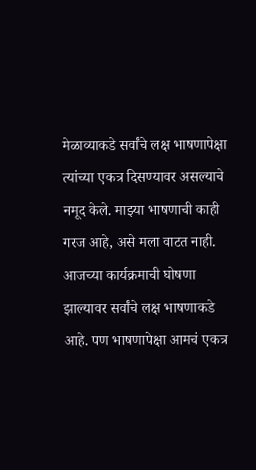मेळाव्याकडे सर्वांचे लक्ष भाषणापेक्षा त्यांच्या एकत्र दिसण्यावर असल्याचे नमूद केले. माझ्या भाषणाची काही गरज आहे, असे मला वाटत नाही.
आजच्या कार्यक्रमाची घोषणा झाल्यावर सर्वांचे लक्ष भाषणाकडे आहे. पण भाषणापेक्षा आमचं एकत्र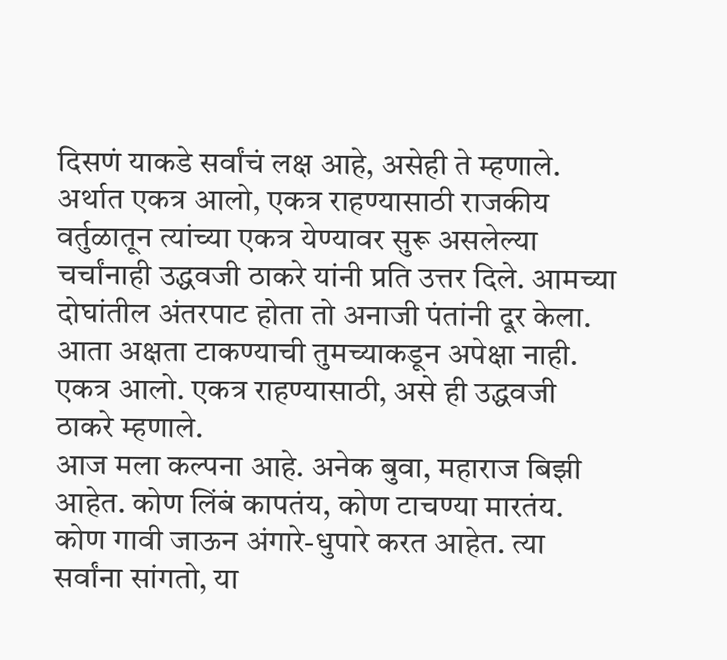दिसणं याकडे सर्वांचं लक्ष आहे, असेही ते म्हणाले.
अर्थात एकत्र आलो, एकत्र राहण्यासाठी राजकीय वर्तुळातून त्यांच्या एकत्र येण्यावर सुरू असलेल्या चर्चांनाही उद्धवजी ठाकरे यांनी प्रति उत्तर दिले. आमच्या दोघांतील अंतरपाट होता तो अनाजी पंतांनी दूर केला. आता अक्षता टाकण्याची तुमच्याकडून अपेक्षा नाही. एकत्र आलो. एकत्र राहण्यासाठी, असे ही उद्धवजी ठाकरे म्हणाले.
आज मला कल्पना आहे. अनेक बुवा, महाराज बिझी आहेत. कोण लिंबं कापतंय, कोण टाचण्या मारतंय. कोण गावी जाऊन अंगारे-धुपारे करत आहेत. त्या सर्वांना सांगतो, या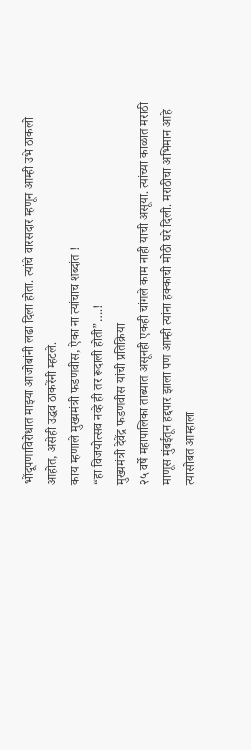भोंदूपणाविरोधात माझ्या आजोबांनी लढा दिला होता. त्यांचे वारसदार म्हणून आम्ही उभे ठाकलो आहोत, असेही उद्धव ठाकरेंनी म्हटले.
काय म्हणाले मुख्यमंत्री फडणवीस, ऐका ना त्यांचाच शब्दांत !
“हा विजयोत्सव नव्हे ही तर रूदाली होती”….!
मुख्यमंत्री देवेंद्र फडणवीस यांची प्रतिक्रिया
२५ वर्षे महापालिका ताब्यात असूनही एकही चांगले काम नाही याची असूया. त्यांच्या काळात मराठी माणूस मुंबईतून हद्दपार झाला पण आम्ही त्यांना हक्काची मोठी घरे दिली. मराठीचा अभिमान आहे त्यासोबत आम्हाला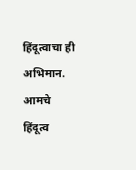हिंदूत्वाचा ही अभिमान. आमचे हिंदूत्व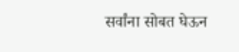सर्वांना सोबत घेऊन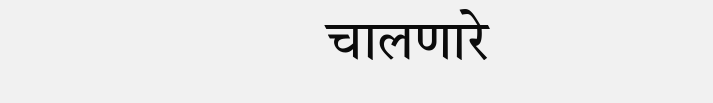चालणारे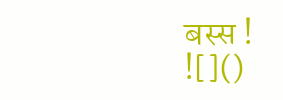बस्स !
![]()